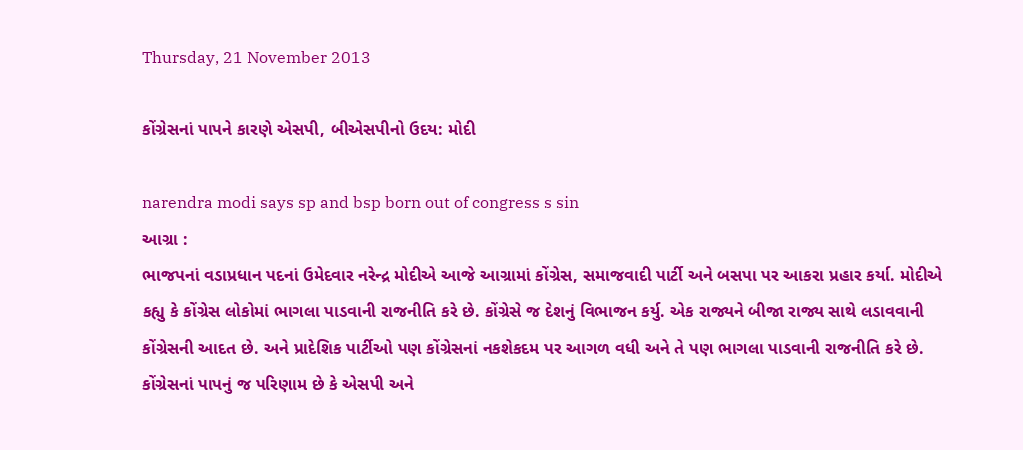Thursday, 21 November 2013

કોંગ્રેસનાં પાપને કારણે એસપી, બીએસપીનો ઉદય: મોદી

narendra modi says sp and bsp born out of congress s sin
આગ્રા :
ભાજપનાં વડાપ્રધાન પદનાં ઉમેદવાર નરેન્દ્ર મોદીએ આજે આગ્રામાં કોંગ્રેસ, સમાજવાદી પાર્ટી અને બસપા પર આકરા પ્રહાર કર્યા. મોદીએ કહ્યુ કે કોંગ્રેસ લોકોમાં ભાગલા પાડવાની રાજનીતિ કરે છે. કોંગ્રેસે જ દેશનું વિભાજન કર્યુ. એક રાજ્યને બીજા રાજ્ય સાથે લડાવવાની કોંગ્રેસની આદત છે. અને પ્રાદેશિક પાર્ટીઓ પણ કોંગ્રેસનાં નકશેકદમ પર આગળ વધી અને તે પણ ભાગલા પાડવાની રાજનીતિ કરે છે. કોંગ્રેસનાં પાપનું જ પરિણામ છે કે એસપી અને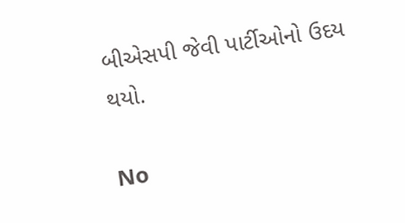બીએસપી જેવી પાર્ટીઓનો ઉદય થયો.

No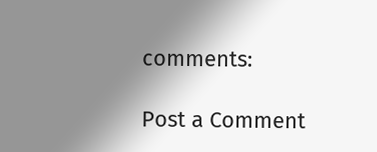comments:

Post a Comment